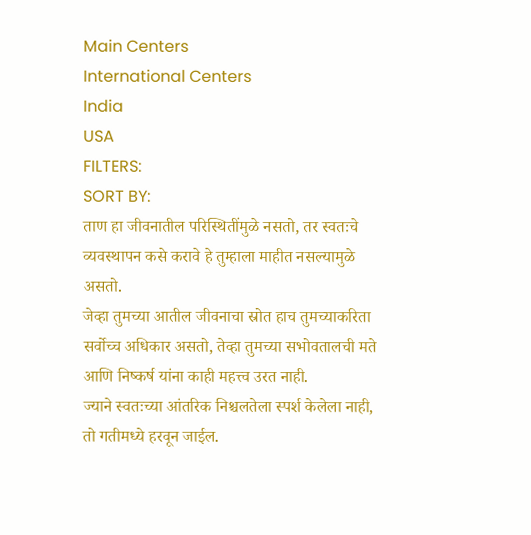Main Centers
International Centers
India
USA
FILTERS:
SORT BY:
ताण हा जीवनातील परिस्थितींमुळे नसतो, तर स्वतःचे व्यवस्थापन कसे करावे हे तुम्हाला माहीत नसल्यामुळे असतो.
जेव्हा तुमच्या आतील जीवनाचा स्रोत हाच तुमच्याकरिता सर्वोच्च अधिकार असतो, तेव्हा तुमच्या सभोवतालची मते आणि निष्कर्ष यांना काही महत्त्व उरत नाही.
ज्याने स्वतःच्या आंतरिक निश्चलतेला स्पर्श केलेला नाही, तो गतीमध्ये हरवून जाईल.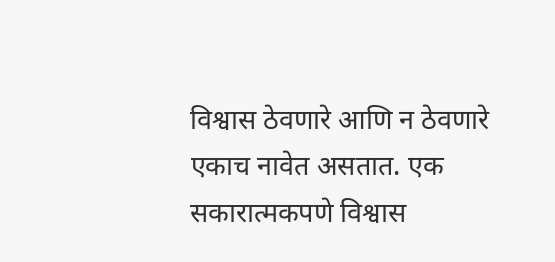विश्वास ठेवणारे आणि न ठेवणारे एकाच नावेत असतात. एक सकारात्मकपणे विश्वास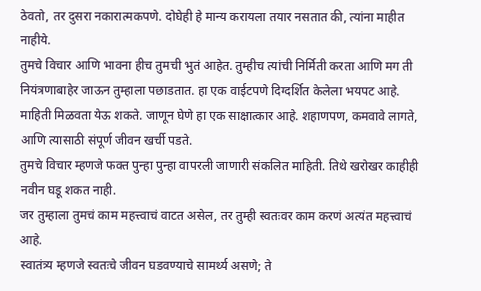ठेवतो, तर दुसरा नकारात्मकपणे. दोघेही हे मान्य करायला तयार नसतात की, त्यांना माहीत नाहीये.
तुमचे विचार आणि भावना हीच तुमची भुतं आहेत. तुम्हीच त्यांची निर्मिती करता आणि मग ती नियंत्रणाबाहेर जाऊन तुम्हाला पछाडतात. हा एक वाईटपणे दिग्दर्शित केलेला भयपट आहे.
माहिती मिळवता येऊ शकते. जाणून घेणे हा एक साक्षात्कार आहे. शहाणपण, कमवावे लागते, आणि त्यासाठी संपूर्ण जीवन खर्ची पडते.
तुमचे विचार म्हणजे फक्त पुन्हा पुन्हा वापरली जाणारी संकलित माहिती. तिथे खरोखर काहीही नवीन घडू शकत नाही.
जर तुम्हाला तुमचं काम महत्त्वाचं वाटत असेल, तर तुम्ही स्वतःवर काम करणं अत्यंत महत्त्वाचं आहे.
स्वातंत्र्य म्हणजे स्वतःचे जीवन घडवण्याचे सामर्थ्य असणे; ते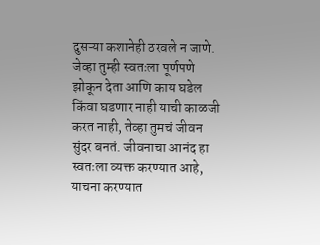दुसऱ्या कशानेही ठरवले न जाणे.
जेव्हा तुम्ही स्वतःला पूर्णपणे झोकून देता आणि काय घडेल किंवा घडणार नाही याची काळजी करत नाही, तेव्हा तुमचं जीवन सुंदर बनतं. जीवनाचा आनंद हा स्वतःला व्यक्त करण्यात आहे, याचना करण्यात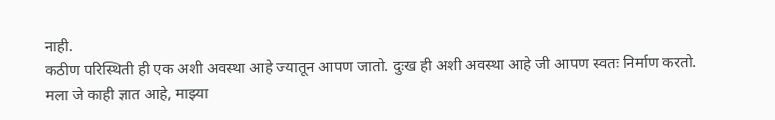नाही.
कठीण परिस्थिती ही एक अशी अवस्था आहे ज्यातून आपण जातो. दुःख ही अशी अवस्था आहे जी आपण स्वतः निर्माण करतो.
मला जे काही ज्ञात आहे, माझ्या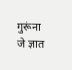गुरूंना जे ज्ञात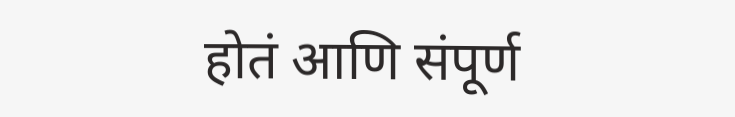होतं आणि संपूर्ण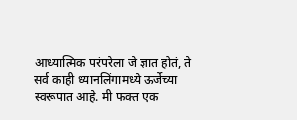आध्यात्मिक परंपरेला जे ज्ञात होतं, ते सर्व काही ध्यानलिंगामध्ये ऊर्जेच्या स्वरूपात आहे. मी फक्त एक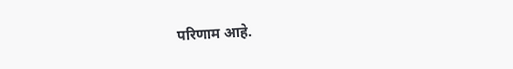परिणाम आहे.